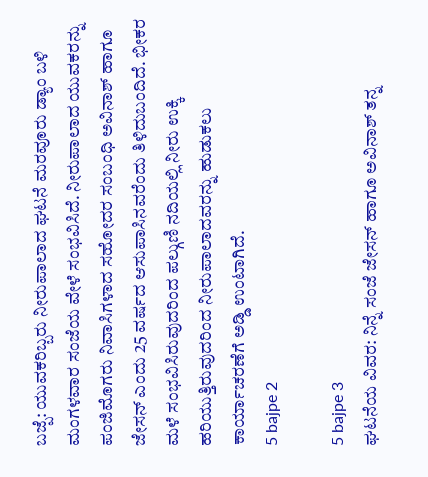ಬಜ್ಪೆ: ಯುವಕರಿಬ್ಬರು ನೀರುಪಾಲಾದ ಘಟನೆ ಮರವೂರು ಡ್ಯಾಂ ಬಳಿ ಮಂಗಳವಾರ ಸಂಜೆಯ ವೇಳೆ ಸಂಭವಿಸಿದೆ. ನೀರುಪಾಲಾದ ಯುವಕರನ್ನು ಪಂಜಿಮೊಗರು ನಿವಾಸಿಗಳಾದ ಸಹೋದರ ಸಂಬಂಧಿ ಅವಿನಾಶ್ ಹಾಗೂ ಜೇಸನ್ ಎಂದು 25 ವರ್ಷದ ಆಸುಪಾಸಿನವರೆಂದು ತಿಳಿದುಬಂದಿದೆ. ಭೀಕರ ಮಳೆ ಸಂಭವಿಸಿರುವುದರಿಂದ ಪಲ್ಗುಣಿ ನದಿಯಲ್ಲಿ ನೀರು ಉಕ್ಕಿ ಹರಿಯುತ್ತಿರುವುದರಿಂದ ನೀರುಪಾಲಾದವರನ್ನು ಹುಡುಕಲು ಕಾರ್ಯಾಚರಣೆಗೆ ಅಡ್ಡಿ ಉಂಟಾಗಿದೆ.
5 bajpe 2

5 bajpe 3
ಘಟನೆಯ ವಿವರ: ನಿನ್ನೆ ಸಂಜೆ ಜೇಸನ್ ಹಾಗೂ ಅವಿನಾಶ್ ತನ್ನ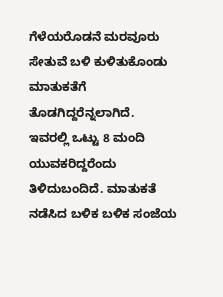ಗೆಳೆಯರೊಡನೆ ಮರವೂರು ಸೇತುವೆ ಬಳಿ ಕುಳಿತುಕೊಂಡು ಮಾತುಕತೆಗೆ ತೊಡಗಿದ್ದರೆನ್ನಲಾಗಿದೆ. ಇವರಲ್ಲಿ ಒಟ್ಟು 8 ಮಂದಿ ಯುವಕರಿದ್ದರೆಂದು ತಿಳಿದುಬಂದಿದೆ. ಮಾತುಕತೆ ನಡೆಸಿದ ಬಳಿಕ ಬಳಿಕ ಸಂಜೆಯ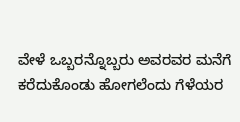ವೇಳೆ ಒಬ್ಬರನ್ನೊಬ್ಬರು ಅವರವರ ಮನೆಗೆ ಕರೆದುಕೊಂಡು ಹೋಗಲೆಂದು ಗೆಳೆಯರ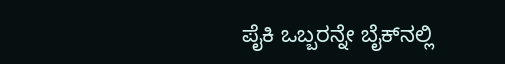ಪೈಕಿ ಒಬ್ಬರನ್ನೇ ಬೈಕ್‍ನಲ್ಲಿ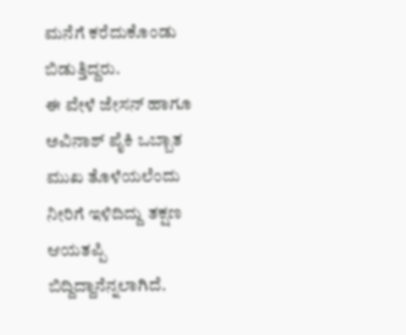ಮನೆಗೆ ಕರೆದುಕೊಂಡು ಬಿಡುತ್ತಿದ್ದರು.
ಈ ವೇಳೆ ಜೇಸನ್ ಹಾಗೂ ಅವಿನಾಶ್ ಪೈಕಿ ಒಬ್ಬಾತ ಮುಖ ತೊಳೆಯಲೆಂದು ನೀರಿಗೆ ಇಳಿದಿದ್ದು ತಕ್ಷಣ ಆಯತಪ್ಪಿ ಬಿದ್ದಿದ್ದಾನೆನ್ನಲಾಗಿದೆ.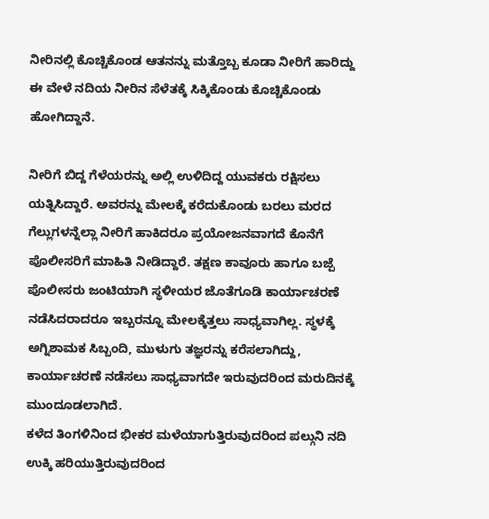ನೀರಿನಲ್ಲಿ ಕೊಚ್ಚಿಕೊಂಡ ಆತನನ್ನು ಮತ್ತೊಬ್ಬ ಕೂಡಾ ನೀರಿಗೆ ಹಾರಿದ್ದು ಈ ವೇಳೆ ನದಿಯ ನೀರಿನ ಸೆಳೆತಕ್ಕೆ ಸಿಕ್ಕಿಕೊಂಡು ಕೊಚ್ಚಿಕೊಂಡು ಹೋಗಿದ್ದಾನೆ.

ನೀರಿಗೆ ಬಿದ್ದ ಗೆಳೆಯರನ್ನು ಅಲ್ಲಿ ಉಳಿದಿದ್ದ ಯುವಕರು ರಕ್ಷಿಸಲು ಯತ್ನಿಸಿದ್ದಾರೆ. ಅವರನ್ನು ಮೇಲಕ್ಕೆ ಕರೆದುಕೊಂಡು ಬರಲು ಮರದ ಗೆಲ್ಲುಗಳನ್ನೆಲ್ಲಾ ನೀರಿಗೆ ಹಾಕಿದರೂ ಪ್ರಯೋಜನವಾಗದೆ ಕೊನೆಗೆ ಪೊಲೀಸರಿಗೆ ಮಾಹಿತಿ ನೀಡಿದ್ದಾರೆ. ತಕ್ಷಣ ಕಾವೂರು ಹಾಗೂ ಬಜ್ಪೆ ಪೊಲೀಸರು ಜಂಟಿಯಾಗಿ ಸ್ಥಳೀಯರ ಜೊತೆಗೂಡಿ ಕಾರ್ಯಾಚರಣೆ ನಡೆಸಿದರಾದರೂ ಇಬ್ಬರನ್ನೂ ಮೇಲಕ್ಕೆತ್ತಲು ಸಾಧ್ಯವಾಗಿಲ್ಲ. ಸ್ಥಳಕ್ಕೆ ಅಗ್ನಿಶಾಮಕ ಸಿಬ್ಬಂದಿ, ಮುಳುಗು ತಜ್ಞರನ್ನು ಕರೆಸಲಾಗಿದ್ದು, ಕಾರ್ಯಾಚರಣೆ ನಡೆಸಲು ಸಾಧ್ಯವಾಗದೇ ಇರುವುದರಿಂದ ಮರುದಿನಕ್ಕೆ ಮುಂದೂಡಲಾಗಿದೆ.
ಕಳೆದ ತಿಂಗಳಿನಿಂದ ಭೀಕರ ಮಳೆಯಾಗುತ್ತಿರುವುದರಿಂದ ಪಲ್ಗುನಿ ನದಿ ಉಕ್ಕಿ ಹರಿಯುತ್ತಿರುವುದರಿಂದ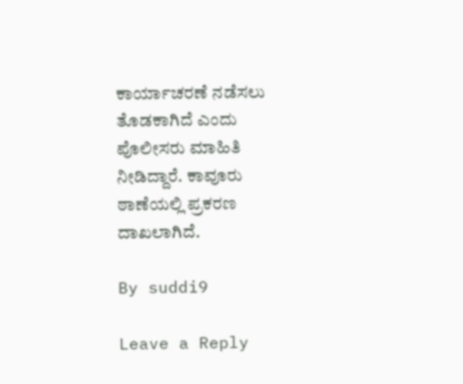ಕಾರ್ಯಾಚರಣೆ ನಡೆಸಲು ತೊಡಕಾಗಿದೆ ಎಂದು ಪೊಲೀಸರು ಮಾಹಿತಿ ನೀಡಿದ್ದಾರೆ. ಕಾವೂರು ಠಾಣೆಯಲ್ಲಿ ಪ್ರಕರಣ ದಾಖಲಾಗಿದೆ.

By suddi9

Leave a Reply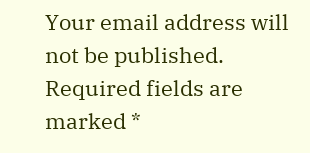Your email address will not be published. Required fields are marked *